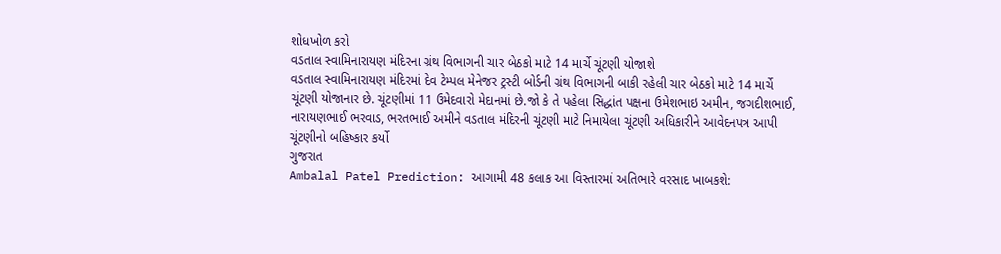શોધખોળ કરો
વડતાલ સ્વામિનારાયણ મંદિરના ગ્રંથ વિભાગની ચાર બેઠકો માટે 14 માર્ચે ચૂંટણી યોજાશે
વડતાલ સ્વામિનારાયણ મંદિરમાં દેવ ટેમ્પલ મેનેજર ટ્રસ્ટી બોર્ડની ગ્રંથ વિભાગની બાકી રહેલી ચાર બેઠકો માટે 14 માર્ચે ચૂંટણી યોજાનાર છે. ચૂંટણીમાં 11 ઉમેદવારો મેદાનમાં છે.જો કે તે પહેલા સિદ્ધાંત પક્ષના ઉમેશભાઇ અમીન, જગદીશભાઈ, નારાયણભાઈ ભરવાડ, ભરતભાઈ અમીને વડતાલ મંદિરની ચૂંટણી માટે નિમાયેલા ચૂંટણી અધિકારીને આવેદનપત્ર આપી ચૂંટણીનો બહિષ્કાર કર્યો
ગુજરાત
Ambalal Patel Prediction: આગામી 48 કલાક આ વિસ્તારમાં અતિભારે વરસાદ ખાબકશે: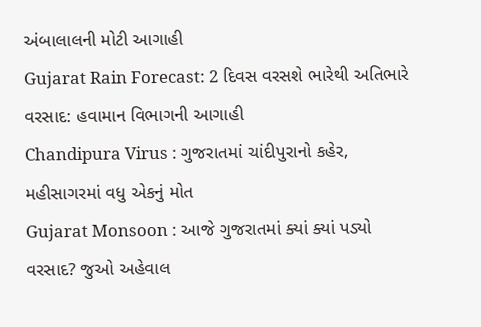અંબાલાલની મોટી આગાહી
Gujarat Rain Forecast: 2 દિવસ વરસશે ભારેથી અતિભારે વરસાદ: હવામાન વિભાગની આગાહી
Chandipura Virus : ગુજરાતમાં ચાંદીપુરાનો કહેર, મહીસાગરમાં વધુ એકનું મોત
Gujarat Monsoon : આજે ગુજરાતમાં ક્યાં ક્યાં પડ્યો વરસાદ? જુઓ અહેવાલ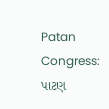Patan Congress: પાટણ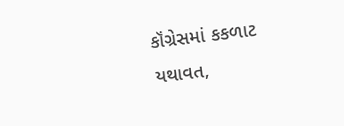કૉંગ્રેસમાં કકળાટ યથાવત,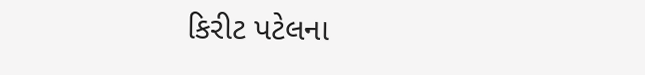કિરીટ પટેલના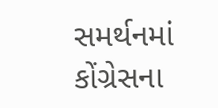સમર્થનમાં કોંગ્રેસના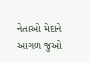નેતાઓ મેદાને
આગળ જુઓ